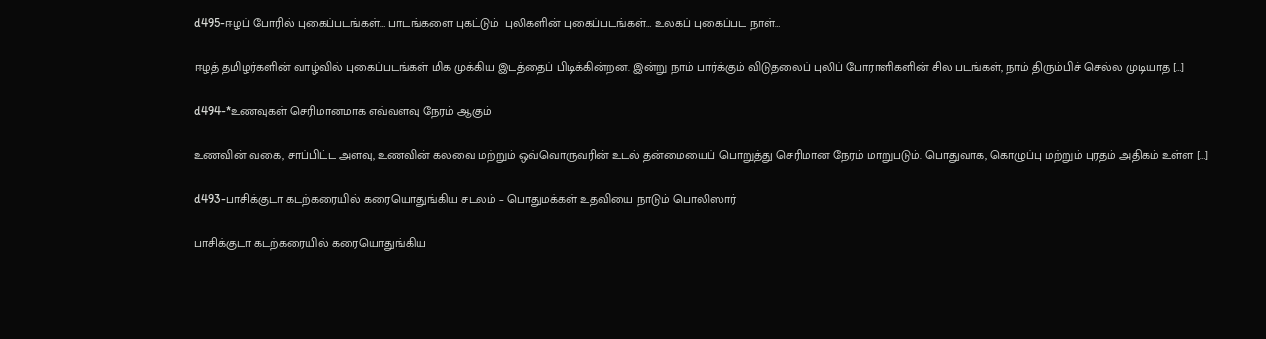d495-ஈழப் போரில் புகைப்படங்கள்… பாடங்களை புகட்டும்  புலிகளின் புகைப்படங்கள்… உலகப் புகைப்பட நாள்…

ஈழத் தமிழர்களின் வாழ்வில் புகைப்படங்கள் மிக முக்கிய இடத்தைப் பிடிக்கின்றன. இன்று நாம் பார்க்கும் விடுதலைப் புலிப் போராளிகளின் சில படங்கள், நாம் திரும்பிச் செல்ல முடியாத […]

d494-*உணவுகள் செரிமானமாக எவ்வளவு நேரம் ஆகும்

உணவின் வகை, சாப்பிட்ட அளவு, உணவின் கலவை மற்றும் ஒவ்வொருவரின் உடல் தன்மையைப் பொறுத்து செரிமான நேரம் மாறுபடும். பொதுவாக, கொழுப்பு மற்றும் புரதம் அதிகம் உள்ள […]

d493-பாசிக்குடா கடற்கரையில் கரையொதுங்கிய சடலம் – பொதுமக்கள் உதவியை நாடும் பொலிஸார்

பாசிக்குடா கடற்கரையில் கரையொதுங்கிய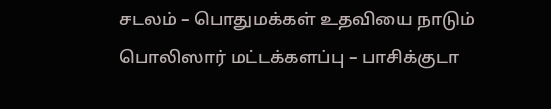சடலம் – பொதுமக்கள் உதவியை நாடும் பொலிஸார் மட்டக்களப்பு – பாசிக்குடா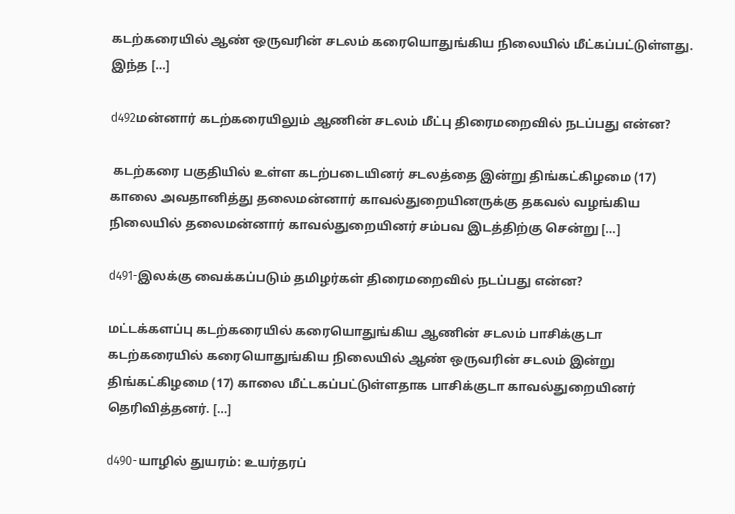கடற்கரையில் ஆண் ஒருவரின் சடலம் கரையொதுங்கிய நிலையில் மீட்கப்பட்டுள்ளது. இந்த […]

d492மன்னார் கடற்கரையிலும் ஆணின் சடலம் மீட்பு திரைமறைவில் நடப்பது என்ன?

 கடற்கரை பகுதியில் உள்ள கடற்படையினர் சடலத்தை இன்று திங்கட்கிழமை (17) காலை அவதானித்து தலைமன்னார் காவல்துறையினருக்கு தகவல் வழங்கிய நிலையில் தலைமன்னார் காவல்துறையினர் சம்பவ இடத்திற்கு சென்று […]

d491-இலக்கு வைக்கப்படும் தமிழர்கள் திரைமறைவில் நடப்பது என்ன?

மட்டக்களப்பு கடற்கரையில் கரையொதுங்கிய ஆணின் சடலம் பாசிக்குடா கடற்கரையில் கரையொதுங்கிய நிலையில் ஆண் ஒருவரின் சடலம் இன்று திங்கட்கிழமை (17) காலை மீட்டகப்பட்டுள்ளதாக பாசிக்குடா காவல்துறையினர் தெரிவித்தனர். […]

d490-யாழில் துயரம்: உயர்தரப்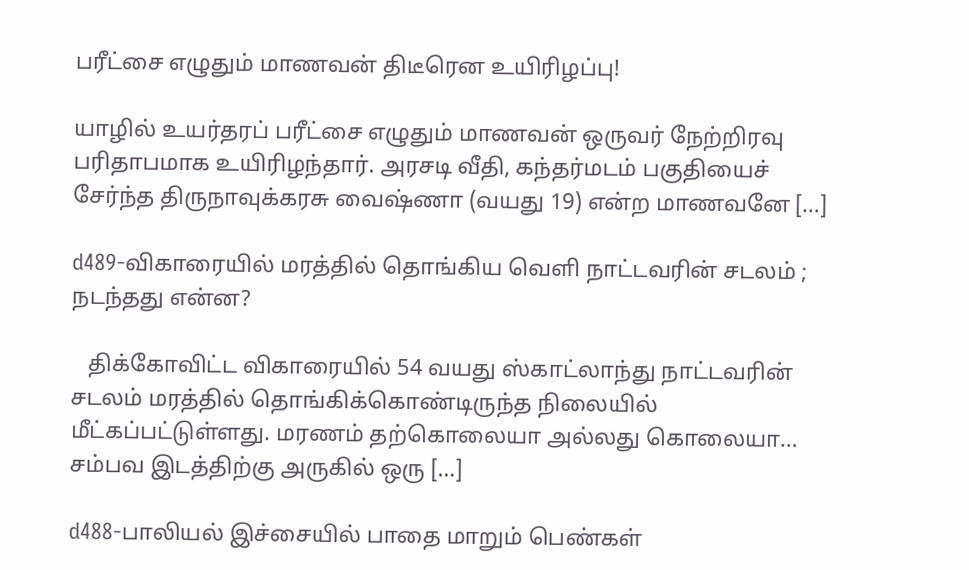பரீட்சை எழுதும் மாணவன் திடீரென உயிரிழப்பு!

யாழில் உயர்தரப் பரீட்சை எழுதும் மாணவன் ஒருவர் நேற்றிரவு பரிதாபமாக உயிரிழந்தார். அரசடி வீதி, கந்தர்மடம் பகுதியைச் சேர்ந்த திருநாவுக்கரசு வைஷ்ணா (வயது 19) என்ற மாணவனே […]

d489-விகாரையில் மரத்தில் தொங்கிய வெளி நாட்டவரின் சடலம் ; நடந்தது என்ன?

   திக்கோவிட்ட விகாரையில் 54 வயது ஸ்காட்லாந்து நாட்டவரின் சடலம் மரத்தில் தொங்கிக்கொண்டிருந்த நிலையில் மீட்கப்பட்டுள்ளது. மரணம் தற்கொலையா அல்லது கொலையா… சம்பவ இடத்திற்கு அருகில் ஒரு […]

d488-பாலியல் இச்சையில் பாதை மாறும் பெண்கள்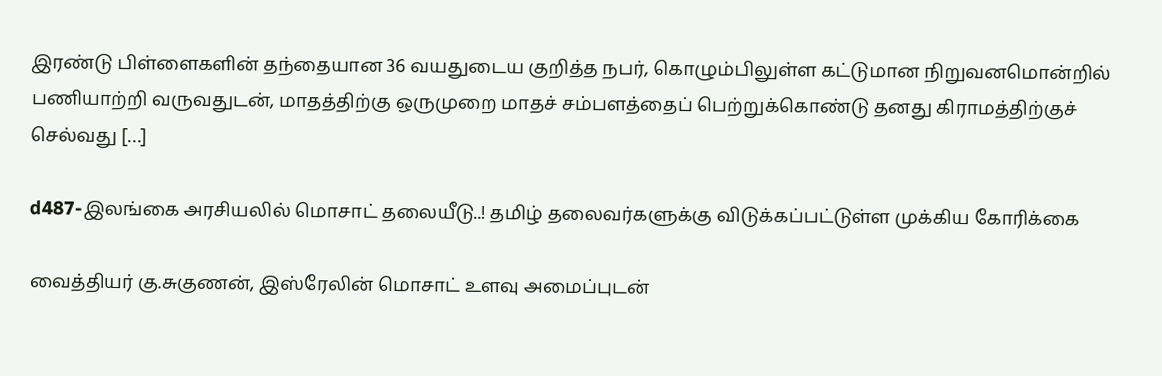இரண்டு பிள்ளைகளின் தந்தையான 36 வயதுடைய குறித்த நபர், கொழும்பிலுள்ள கட்டுமான நிறுவனமொன்றில் பணியாற்றி வருவதுடன், மாதத்திற்கு ஒருமுறை மாதச் சம்பளத்தைப் பெற்றுக்கொண்டு தனது கிராமத்திற்குச் செல்வது […]

d487-இலங்கை அரசியலில் மொசாட் தலையீடு..! தமிழ் தலைவர்களுக்கு விடுக்கப்பட்டுள்ள முக்கிய கோரிக்கை

வைத்தியர் கு.சுகுணன், இஸ்ரேலின் மொசாட் உளவு அமைப்புடன்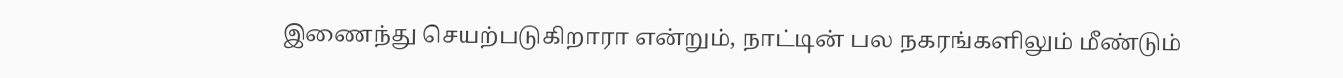இணைந்து செயற்படுகிறாரா என்றும், நாட்டின் பல நகரங்களிலும் மீண்டும்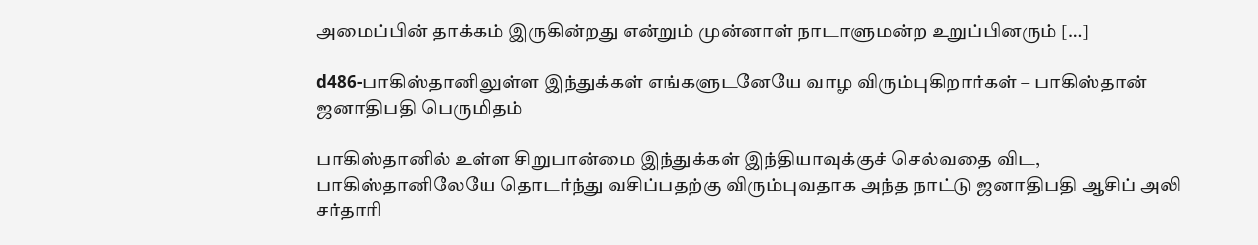அமைப்பின் தாக்கம் இருகின்றது என்றும் முன்னாள் நாடாளுமன்ற உறுப்பினரும் […]

d486-பாகிஸ்தானிலுள்ள இந்துக்கள் எங்களுடனேயே வாழ விரும்புகிறார்கள் – பாகிஸ்தான் ஜனாதிபதி பெருமிதம்

பாகிஸ்தானில் உள்ள சிறுபான்மை இந்துக்கள் இந்தியாவுக்குச் செல்வதை விட, பாகிஸ்தானிலேயே தொடர்ந்து வசிப்பதற்கு விரும்புவதாக அந்த நாட்டு ஜனாதிபதி ஆசிப் அலி சர்தாரி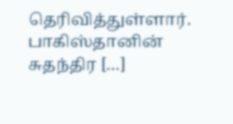தெரிவித்துள்ளார். பாகிஸ்தானின் சுதந்திர […]